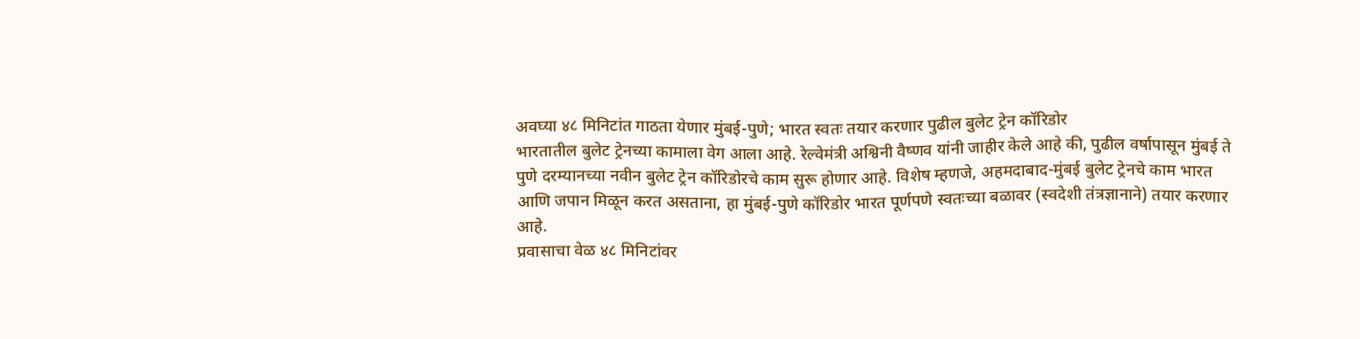अवघ्या ४८ मिनिटांत गाठता येणार मुंबई-पुणे; भारत स्वतः तयार करणार पुढील बुलेट ट्रेन कॉरिडोर
भारतातील बुलेट ट्रेनच्या कामाला वेग आला आहे. रेल्वेमंत्री अश्विनी वैष्णव यांनी जाहीर केले आहे की, पुढील वर्षापासून मुंबई ते पुणे दरम्यानच्या नवीन बुलेट ट्रेन कॉरिडोरचे काम सुरू होणार आहे. विशेष म्हणजे, अहमदाबाद-मुंबई बुलेट ट्रेनचे काम भारत आणि जपान मिळून करत असताना, हा मुंबई-पुणे कॉरिडोर भारत पूर्णपणे स्वतःच्या बळावर (स्वदेशी तंत्रज्ञानाने) तयार करणार आहे.
प्रवासाचा वेळ ४८ मिनिटांवर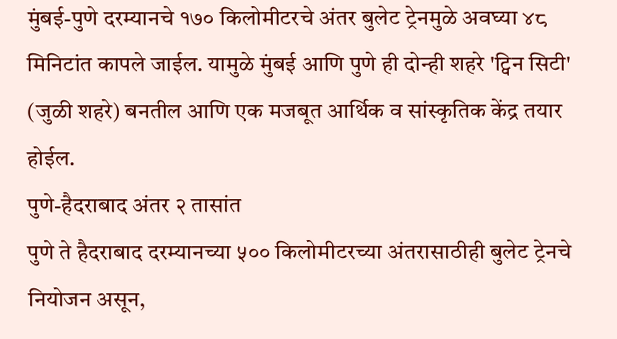मुंबई-पुणे दरम्यानचे १७० किलोमीटरचे अंतर बुलेट ट्रेनमुळे अवघ्या ४८ मिनिटांत कापले जाईल. यामुळे मुंबई आणि पुणे ही दोन्ही शहरे 'ट्विन सिटी' (जुळी शहरे) बनतील आणि एक मजबूत आर्थिक व सांस्कृतिक केंद्र तयार होईल.
पुणे-हैदराबाद अंतर २ तासांत
पुणे ते हैदराबाद दरम्यानच्या ५०० किलोमीटरच्या अंतरासाठीही बुलेट ट्रेनचे नियोजन असून,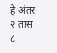हे अंतर २ तास ८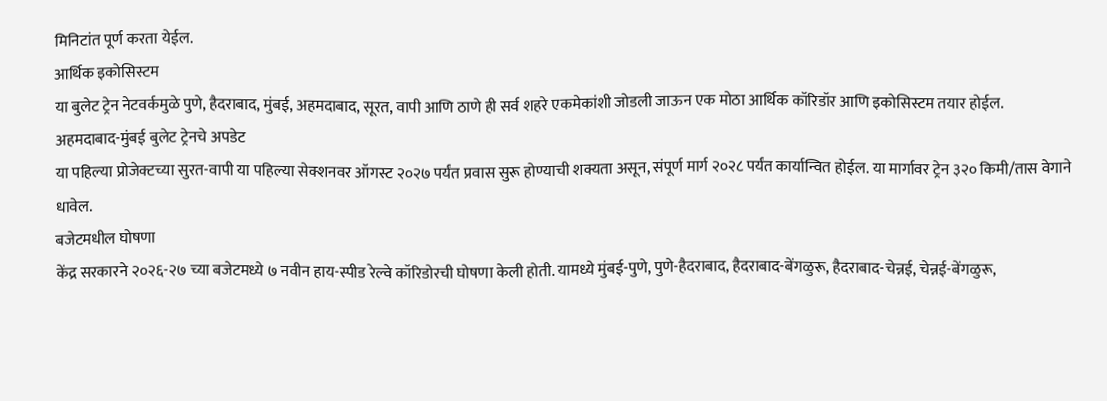मिनिटांत पूर्ण करता येईल.
आर्थिक इकोसिस्टम
या बुलेट ट्रेन नेटवर्कमुळे पुणे, हैदराबाद, मुंबई, अहमदाबाद, सूरत, वापी आणि ठाणे ही सर्व शहरे एकमेकांशी जोडली जाऊन एक मोठा आर्थिक कॉरिडॉर आणि इकोसिस्टम तयार होईल.
अहमदाबाद-मुंबई बुलेट ट्रेनचे अपडेट
या पहिल्या प्रोजेक्टच्या सुरत-वापी या पहिल्या सेक्शनवर ऑगस्ट २०२७ पर्यंत प्रवास सुरू होण्याची शक्यता असून, संपूर्ण मार्ग २०२८ पर्यंत कार्यान्वित होईल. या मार्गावर ट्रेन ३२० किमी/तास वेगाने धावेल.
बजेटमधील घोषणा
केंद्र सरकारने २०२६-२७ च्या बजेटमध्ये ७ नवीन हाय-स्पीड रेल्वे कॉरिडोरची घोषणा केली होती. यामध्ये मुंबई-पुणे, पुणे-हैदराबाद, हैदराबाद-बेंगळुरू, हैदराबाद-चेन्नई, चेन्नई-बेंगळुरू,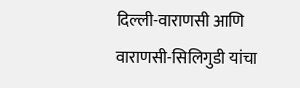दिल्ली-वाराणसी आणि वाराणसी-सिलिगुडी यांचा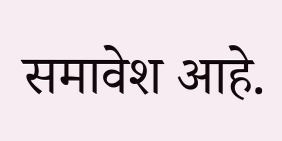समावेश आहे.